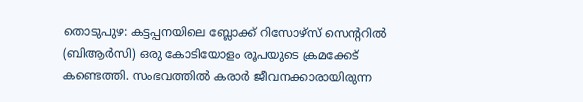തൊടുപുഴ: കട്ടപ്പനയിലെ ബ്ലോക്ക് റിസോഴ്സ് സെന്ററിൽ (ബിആർസി) ഒരു കോടിയോളം രൂപയുടെ ക്രമക്കേട് കണ്ടെത്തി. സംഭവത്തിൽ കരാർ ജീവനക്കാരായിരുന്ന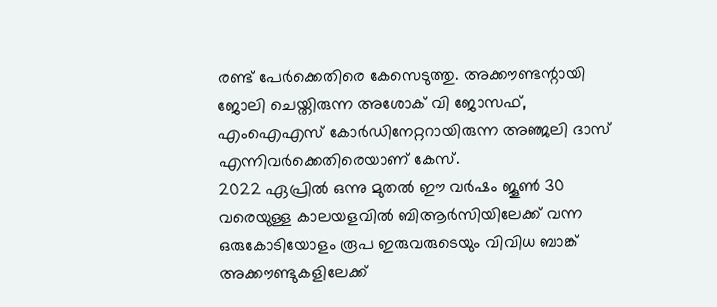രണ്ട് പേർക്കെതിരെ കേസെടുത്തു. അക്കൗണ്ടന്റായി ജോലി ചെയ്തിരുന്ന അശോക് വി ജോസഫ്, എംഐഎസ് കോർഡിനേറ്ററായിരുന്ന അഞ്ജലി ദാസ് എന്നിവർക്കെതിരെയാണ് കേസ്.
2022 ഏപ്രിൽ ഒന്നു മുതൽ ഈ വർഷം ജൂൺ 30 വരെയുള്ള കാലയളവിൽ ബിആർസിയിലേക്ക് വന്ന ഒരുകോടിയോളം രൂപ ഇരുവരുടെയും വിവിധ ബാങ്ക് അക്കൗണ്ടുകളിലേക്ക്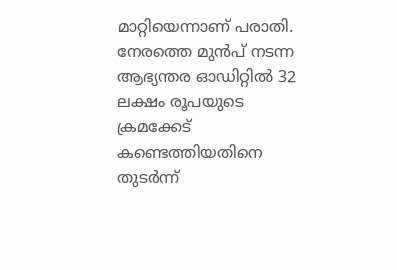മാറ്റിയെന്നാണ് പരാതി. നേരത്തെ മുൻപ് നടന്ന ആഭ്യന്തര ഓഡിറ്റിൽ 32 ലക്ഷം രൂപയുടെ ക്രമക്കേട് കണ്ടെത്തിയതിനെ തുടർന്ന്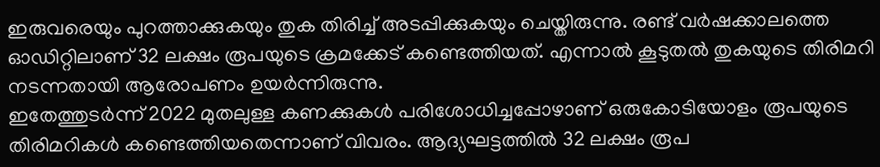ഇരുവരെയും പുറത്താക്കുകയും തുക തിരിച്ച് അടപ്പിക്കുകയും ചെയ്തിരുന്നു. രണ്ട് വർഷക്കാലത്തെ ഓഡിറ്റിലാണ് 32 ലക്ഷം രൂപയുടെ ക്രമക്കേട് കണ്ടെത്തിയത്. എന്നാൽ കൂടുതൽ തുകയുടെ തിരിമറി നടന്നതായി ആരോപണം ഉയർന്നിരുന്നു.
ഇതേത്തുടർന്ന് 2022 മുതലുള്ള കണക്കുകൾ പരിശോധിച്ചപ്പോഴാണ് ഒരുകോടിയോളം രൂപയുടെ തിരിമറികൾ കണ്ടെത്തിയതെന്നാണ് വിവരം. ആദ്യഘട്ടത്തിൽ 32 ലക്ഷം രൂപ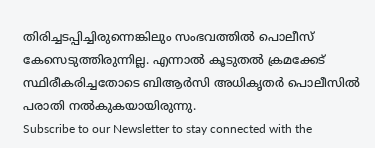തിരിച്ചടപ്പിച്ചിരുന്നെങ്കിലും സംഭവത്തിൽ പൊലീസ് കേസെടുത്തിരുന്നില്ല. എന്നാൽ കൂടുതൽ ക്രമക്കേട് സ്ഥിരീകരിച്ചതോടെ ബിആർസി അധികൃതർ പൊലീസിൽ പരാതി നൽകുകയായിരുന്നു.
Subscribe to our Newsletter to stay connected with the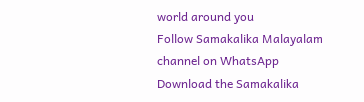world around you
Follow Samakalika Malayalam channel on WhatsApp
Download the Samakalika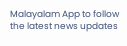Malayalam App to follow the latest news updates